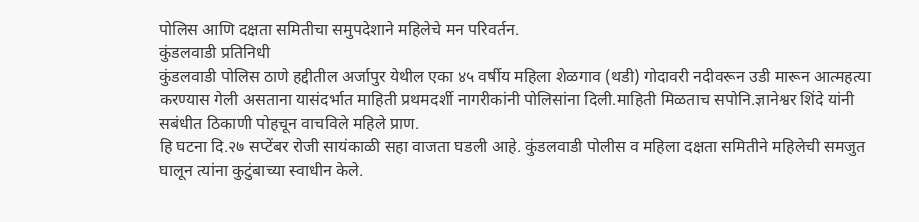पोलिस आणि दक्षता समितीचा समुपदेशाने महिलेचे मन परिवर्तन.
कुंडलवाडी प्रतिनिधी
कुंडलवाडी पोलिस ठाणे हद्दीतील अर्जापुर येथील एका ४५ वर्षीय महिला शेळगाव (थडी) गोदावरी नदीवरून उडी मारून आत्महत्या करण्यास गेली असताना यासंदर्भात माहिती प्रथमदर्शी नागरीकांनी पोलिसांना दिली.माहिती मिळताच सपोनि.ज्ञानेश्वर शिंदे यांनी सबंधीत ठिकाणी पोहचून वाचविले महिले प्राण.
हि घटना दि.२७ सप्टेंबर रोजी सायंकाळी सहा वाजता घडली आहे. कुंडलवाडी पोलीस व महिला दक्षता समितीने महिलेची समजुत घालून त्यांना कुटुंबाच्या स्वाधीन केले.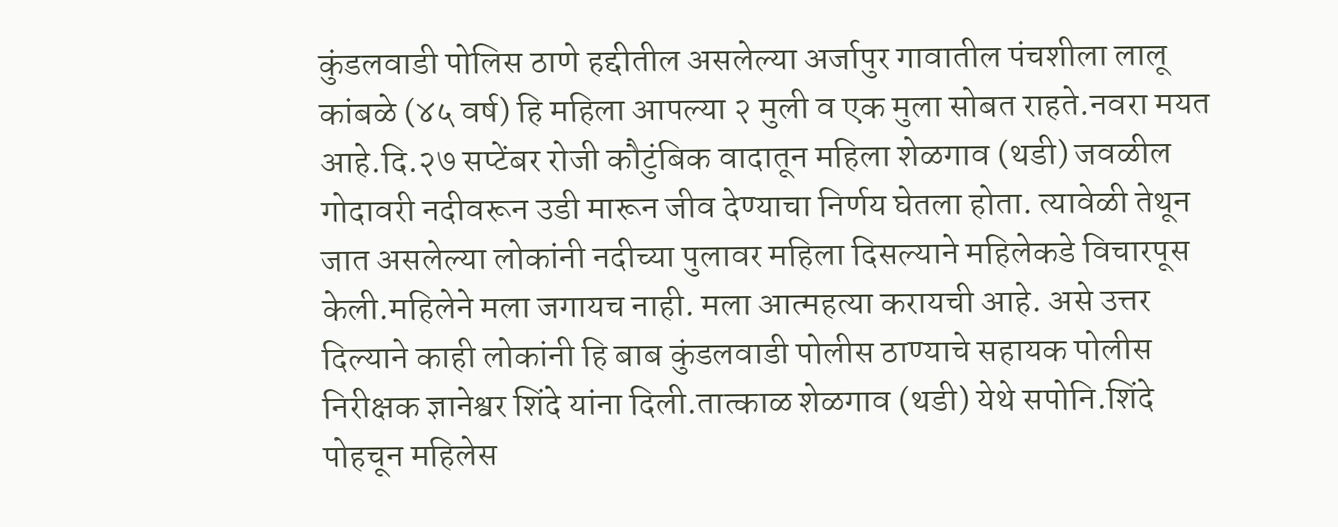कुंडलवाडी पोलिस ठाणे हद्दीतील असलेल्या अर्जापुर गावातील पंचशीला लालू कांबळे (४५ वर्ष) हि महिला आपल्या २ मुली व एक मुला सोबत राहते.नवरा मयत आहे.दि.२७ सप्टेंबर रोजी कौटुंबिक वादातून महिला शेळगाव (थडी) जवळील गोदावरी नदीवरून उडी मारून जीव देण्याचा निर्णय घेतला होता. त्यावेळी तेथून जात असलेल्या लोकांनी नदीच्या पुलावर महिला दिसल्याने महिलेकडे विचारपूस केली.महिलेने मला जगायच नाही. मला आत्महत्या करायची आहे. असे उत्तर दिल्याने काही लोकांनी हि बाब कुंडलवाडी पोलीस ठाण्याचे सहायक पोलीस निरीक्षक ज्ञानेश्वर शिंदे यांना दिली.तात्काळ शेळगाव (थडी) येथे सपोनि.शिंदे पोहचून महिलेस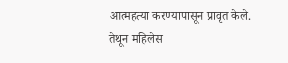आत्महत्या करण्यापासून प्रावृत केले.
तेथून महिलेस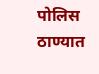पोलिस ठाण्यात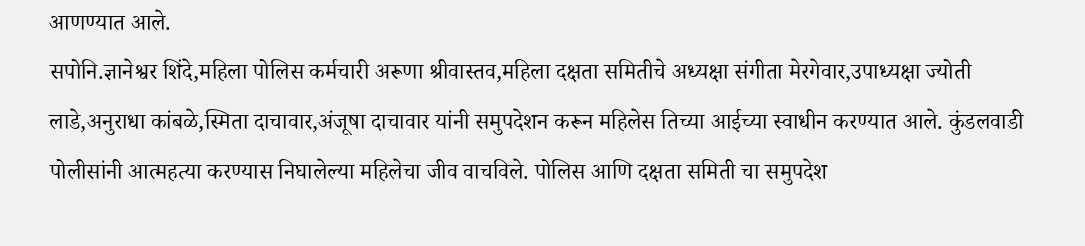आणण्यात आले.
सपोनि.ज्ञानेश्वर शिंदे,महिला पोलिस कर्मचारी अरूणा श्रीवास्तव,महिला दक्षता समितीचे अध्यक्षा संगीता मेरगेवार,उपाध्यक्षा ज्योती लाडे,अनुराधा कांबळे,स्मिता दाचावार,अंजूषा दाचावार यांनी समुपदेशन करून महिलेस तिच्या आईच्या स्वाधीन करण्यात आले. कुंडलवाडी पोलीसांनी आत्महत्या करण्यास निघालेल्या महिलेचा जीव वाचविले. पोलिस आणि दक्षता समिती चा समुपदेश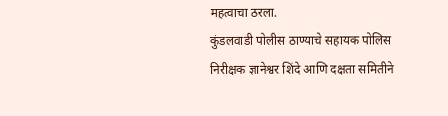महत्वाचा ठरला.
कुंडलवाडी पोलीस ठाण्याचे सहायक पोलिस निरीक्षक ज्ञानेश्वर शिंदे आणि दक्षता समितीने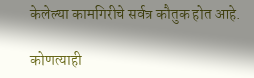केलेल्या कामगिरीचे सर्वत्र कौतुक होत आहे.

कोणत्याही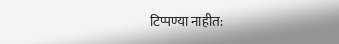टिप्पण्या नाहीत: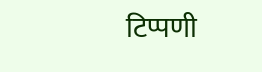टिप्पणी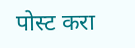पोस्ट करा